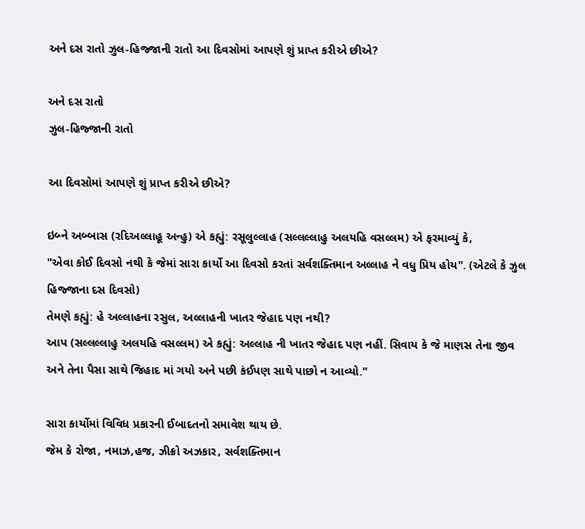અને દસ રાતો ઝુલ-હિજ્જાની રાતો આ દિવસોમાં આપણે શું પ્રાપ્ત કરીએ છીએ?

અને દસ રાતો
ઝુલ-હિજ્જાની રાતો

આ દિવસોમાં આપણે શું પ્રાપ્ત કરીએ છીએ?

ઇબ્ને અબ્બાસ (રદિઅલ્લાહૂ અન્હુ) એ કહ્યું: રસૂલુલ્લાહ (સલ્લલ્લાહુ અલયહિ વસલ્લમ) એ ફરમાવ્યું કે,
"એવા કોઈ દિવસો નથી કે જેમાં સારા કાર્યો આ દિવસો કરતાં સર્વશક્તિમાન અલ્લાહ ને વધુ પ્રિય હોય". (એટલે કે ઝુલ હિજ્જાના દસ દિવસો)
તેમણે કહ્યું: હે અલ્લાહના રસુલ, અલ્લાહની ખાતર જેહાદ પણ નથી?
આપ (સલ્લલ્લાહુ અલયહિ વસલ્લમ) એ કહ્યું: અલ્લાહ ની ખાતર જેહાદ પણ નહીં. સિવાય કે જે માણસ તેના જીવ અને તેના પૈસા સાથે જિહાદ માં ગયો અને પછી કંઈપણ સાથે પાછો ન આવ્યો."

સારા કાર્યોમાં વિવિધ પ્રકારની ઈબાદતનો સમાવેશ થાય છે.
જેમ કે રોજા, નમાઝ,હજ, ઝીક્રો અઝકાર, સર્વશક્તિમાન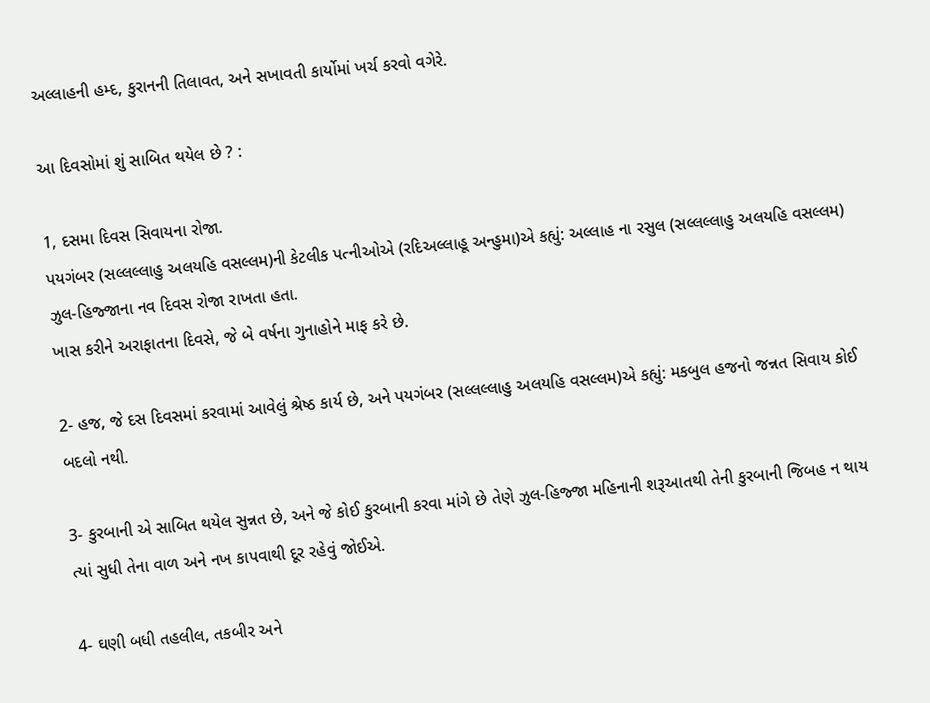અલ્લાહની હમ્દ, કુરાનની તિલાવત, અને સખાવતી કાર્યોમાં ખર્ચ કરવો વગેરે.

આ દિવસોમાં શું સાબિત થયેલ છે ? :

1, દસમા દિવસ સિવાયના રોજા.
પયગંબર (સલ્લલ્લાહુ અલયહિ વસલ્લમ)ની કેટલીક પત્નીઓએ (રદિઅલ્લાહૂ અન્હુમા)એ કહ્યું: અલ્લાહ ના રસુલ (સલ્લલ્લાહુ અલયહિ વસલ્લમ) ઝુલ-હિજ્જાના નવ દિવસ રોજા રાખતા હતા.
ખાસ કરીને અરાફાતના દિવસે, જે બે વર્ષના ગુનાહોને માફ કરે છે.

2- હજ, જે દસ દિવસમાં કરવામાં આવેલું શ્રેષ્ઠ કાર્ય છે, અને પયગંબર (સલ્લલ્લાહુ અલયહિ વસલ્લમ)એ કહ્યું: મકબુલ હજનો જન્નત સિવાય કોઈ બદલો નથી.

3- કુરબાની એ સાબિત થયેલ સુન્નત છે, અને જે કોઈ કુરબાની કરવા માંગે છે તેણે ઝુલ-હિજ્જા મહિનાની શરૂઆતથી તેની કુરબાની જિબહ ન થાય ત્યાં સુધી તેના વાળ અને નખ કાપવાથી દૂર રહેવું જોઈએ.

4- ઘણી બધી તહલીલ, તકબીર અને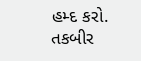હમ્દ કરો.
તકબીર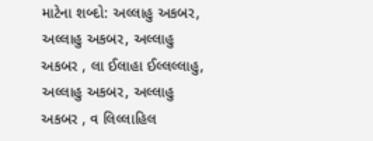માટેના શબ્દો: અલ્લાહુ અકબર, અલ્લાહુ અકબર, અલ્લાહુ અકબર , લા ઈલાહા ઈલ્લલ્લાહુ, અલ્લાહુ અકબર, અલ્લાહુ અકબર , વ લિલ્લાહિલ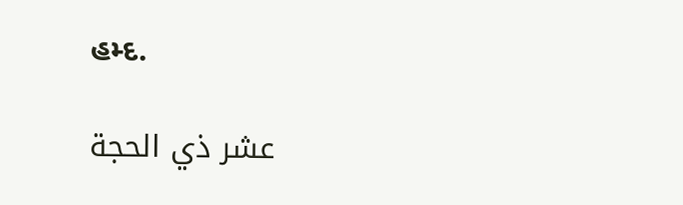હમ્દ.

عشر ذي الحجة